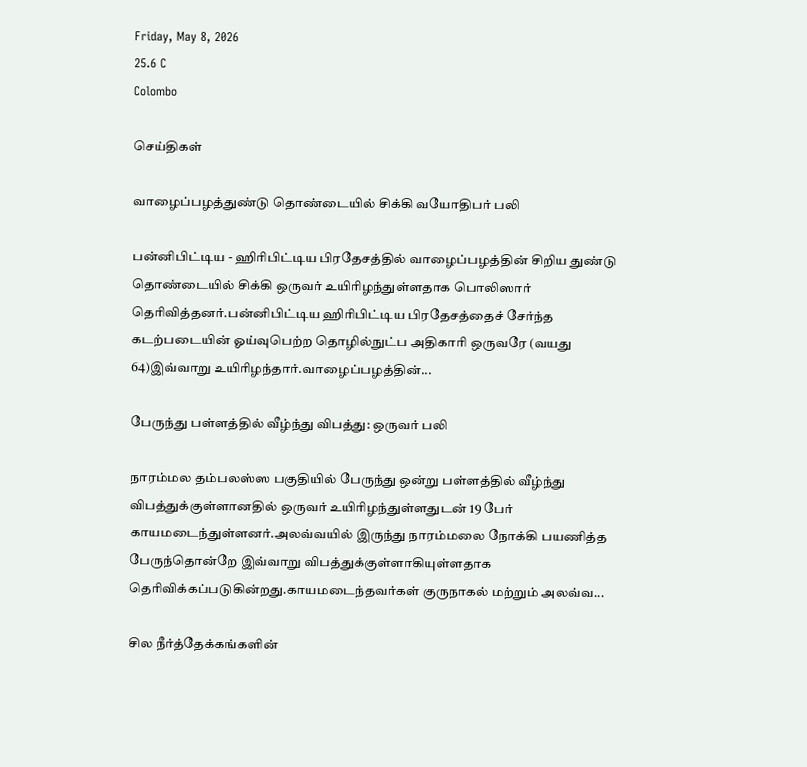Friday, May 8, 2026
25.6 C
Colombo

செய்திகள்

வாழைப்பழத்துண்டு தொண்டையில் சிக்கி வயோதிபர் பலி

பன்னிபிட்டிய - ஹிரிபிட்டிய பிரதேசத்தில் வாழைப்பழத்தின் சிறிய துண்டு தொண்டையில் சிக்கி ஒருவர் உயிரிழந்துள்ளதாக பொலிஸார் தெரிவித்தனர்.பன்னிபிட்டிய ஹிரிபிட்டிய பிரதேசத்தைச் சேர்ந்த கடற்படையின் ஓய்வுபெற்ற தொழில்நுட்ப அதிகாரி ஒருவரே (வயது 64)இவ்வாறு உயிரிழந்தார்.வாழைப்பழத்தின்...

பேருந்து பள்ளத்தில் வீழ்ந்து விபத்து: ஒருவர் பலி

நாரம்மல தம்பலஸ்ஸ பகுதியில் பேருந்து ஒன்று பள்ளத்தில் வீழ்ந்து விபத்துக்குள்ளானதில் ஒருவர் உயிரிழந்துள்ளதுடன் 19 பேர் காயமடைந்துள்ளனர்.அலவ்வயில் இருந்து நாரம்மலை நோக்கி பயணித்த பேருந்தொன்றே இவ்வாறு விபத்துக்குள்ளாகியுள்ளதாக தெரிவிக்கப்படுகின்றது.காயமடைந்தவர்கள் குருநாகல் மற்றும் அலவ்வ...

சில நீர்த்தேக்கங்களின்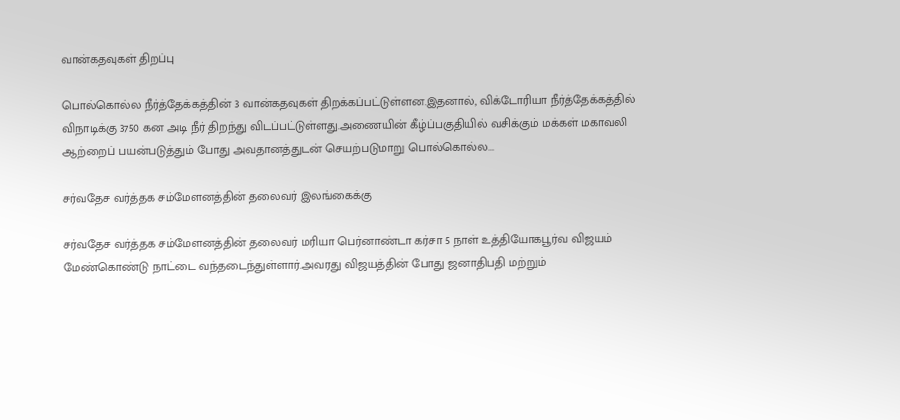வான்கதவுகள் திறப்பு

பொல்கொல்ல நீர்த்தேக்கத்தின் 3 வான்கதவுகள் திறக்கப்பட்டுள்ளன.இதனால், விக்டோரியா நீர்த்தேக்கத்தில் விநாடிக்கு 3750 கன அடி நீர் திறந்து விடப்பட்டுள்ளது.அணையின் கீழ்ப்பகுதியில் வசிக்கும் மக்கள் மகாவலி ஆற்றைப் பயன்படுத்தும் போது அவதானத்துடன் செயற்படுமாறு பொல்கொல்ல...

சர்வதேச வர்த்தக சம்மேளனத்தின் தலைவர் இலங்கைக்கு

சர்வதேச வர்த்தக சம்மேளனத்தின் தலைவர் மரியா பெர்னாண்டா கர்சா 5 நாள் உத்தியோகபூர்வ விஜயம் மேண்கொண்டு நாட்டை வந்தடைந்துள்ளார்.அவரது விஜயத்தின் போது ஜனாதிபதி மற்றும்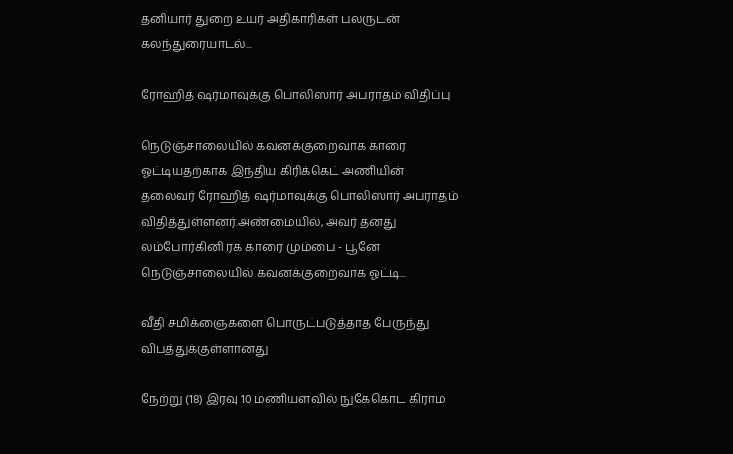தனியார் துறை உயர் அதிகாரிகள் பலருடன் கலந்துரையாடல்...

ரோஹித் ஷர்மாவுக்கு பொலிஸார் அபராதம் விதிப்பு

நெடுஞ்சாலையில் கவனக்குறைவாக காரை ஓட்டியதற்காக இந்திய கிரிக்கெட் அணியின் தலைவர் ரோஹித் ஷர்மாவுக்கு பொலிஸார் அபராதம் விதித்துள்ளனர்.அண்மையில், அவர் தனது லம்போர்கினி ரக காரை மும்பை - பூனே நெடுஞ்சாலையில் கவனக்குறைவாக ஓட்டி...

வீதி சமிக்ஞைகளை பொருட்படுத்தாத பேருந்து விபத்துக்குள்ளானது

நேற்று (18) இரவு 10 மணியளவில் நுகேகொட கிராம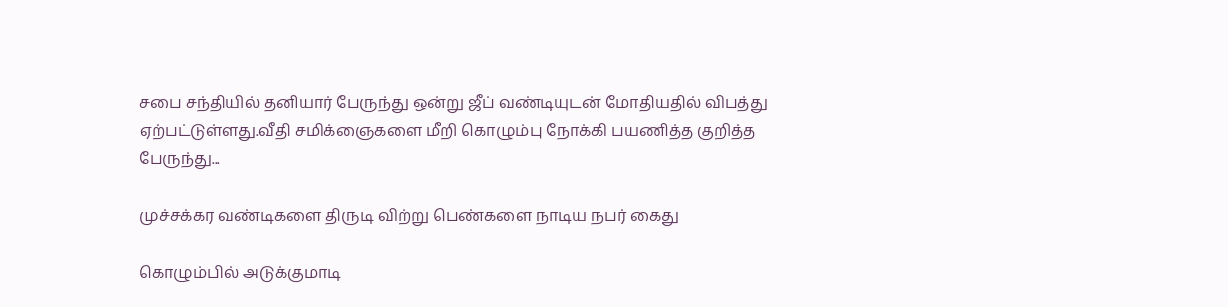சபை சந்தியில் தனியார் பேருந்து ஒன்று ஜீப் வண்டியுடன் மோதியதில் விபத்து ஏற்பட்டுள்ளது.வீதி சமிக்ஞைகளை மீறி கொழும்பு நோக்கி பயணித்த குறித்த பேருந்து...

முச்சக்கர வண்டிகளை திருடி விற்று பெண்களை நாடிய நபர் கைது

கொழும்பில் அடுக்குமாடி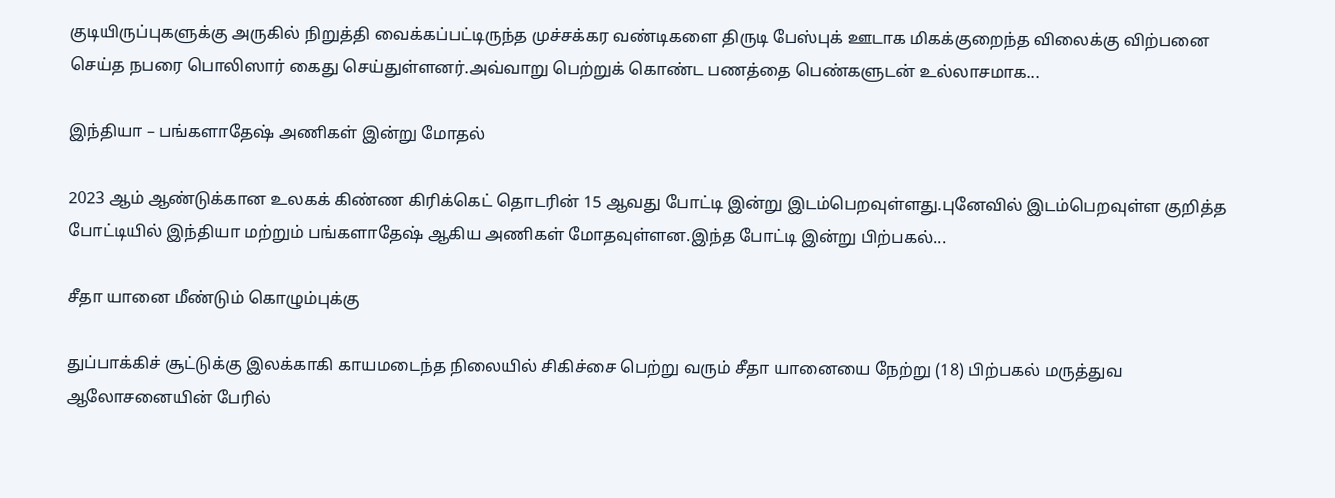குடியிருப்புகளுக்கு அருகில் நிறுத்தி வைக்கப்பட்டிருந்த முச்சக்கர வண்டிகளை திருடி பேஸ்புக் ஊடாக மிகக்குறைந்த விலைக்கு விற்பனை செய்த நபரை பொலிஸார் கைது செய்துள்ளனர்.அவ்வாறு பெற்றுக் கொண்ட பணத்தை பெண்களுடன் உல்லாசமாக...

இந்தியா – பங்களாதேஷ் அணிகள் இன்று மோதல்

2023 ஆம் ஆண்டுக்கான உலகக் கிண்ண கிரிக்கெட் தொடரின் 15 ஆவது போட்டி இன்று இடம்பெறவுள்ளது.புனேவில் இடம்பெறவுள்ள குறித்த போட்டியில் இந்தியா மற்றும் பங்களாதேஷ் ஆகிய அணிகள் மோதவுள்ளன.இந்த போட்டி இன்று பிற்பகல்...

சீதா யானை மீண்டும் கொழும்புக்கு

துப்பாக்கிச் சூட்டுக்கு இலக்காகி காயமடைந்த நிலையில் சிகிச்சை பெற்று வரும் சீதா யானையை நேற்று (18) பிற்பகல் மருத்துவ ஆலோசனையின் பேரில்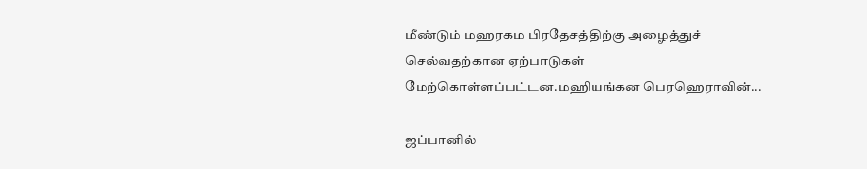மீண்டும் மஹரகம பிரதேசத்திற்கு அழைத்துச் செல்வதற்கான ஏற்பாடுகள் மேற்கொள்ளப்பட்டன.மஹியங்கன பெரஹெராவின்...

ஜப்பானில்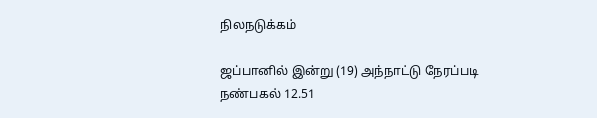நிலநடுக்கம்

ஜப்பானில் இன்று (19) அந்நாட்டு நேரப்படி நண்பகல் 12.51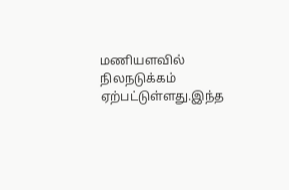மணியளவில் நிலநடுக்கம் ஏற்பட்டுள்ளது.இந்த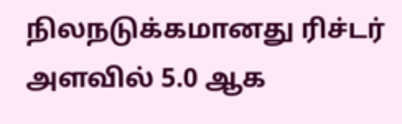நிலநடுக்கமானது ரிச்டர் அளவில் 5.0 ஆக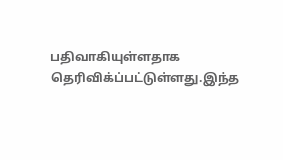பதிவாகியுள்ளதாக தெரிவிக்ப்பட்டுள்ளது.இந்த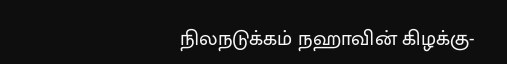நிலநடுக்கம் நஹாவின் கிழக்கு-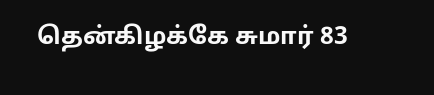தென்கிழக்கே சுமார் 83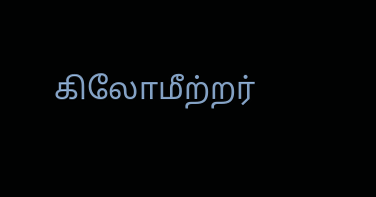கிலோமீற்றர்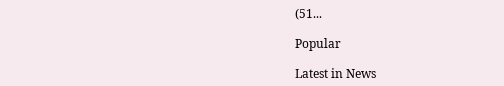(51...

Popular

Latest in News